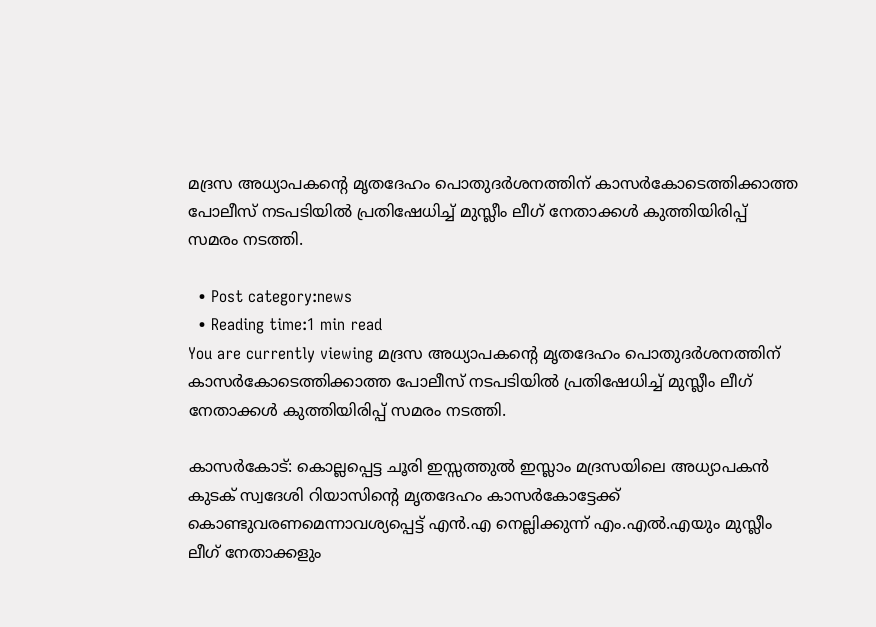മദ്രസ അധ്യാപകന്റെ മൃതദേഹം പൊതുദര്‍ശനത്തിന് കാസര്‍കോടെത്തിക്കാത്ത പോലീസ് നടപടിയില്‍ പ്രതിഷേധിച്ച് മുസ്ലീം ലീഗ് നേതാക്കള്‍ കുത്തിയിരിപ്പ് സമരം നടത്തി.

  • Post category:news
  • Reading time:1 min read
You are currently viewing മദ്രസ അധ്യാപകന്റെ മൃതദേഹം പൊതുദര്‍ശനത്തിന് കാസര്‍കോടെത്തിക്കാത്ത പോലീസ് നടപടിയില്‍ പ്രതിഷേധിച്ച് മുസ്ലീം ലീഗ് നേതാക്കള്‍ കുത്തിയിരിപ്പ് സമരം നടത്തി.

കാസര്‍കോട്: കൊല്ലപ്പെട്ട ചൂരി ഇസ്സത്തുല്‍ ഇസ്ലാം മദ്രസയിലെ അധ്യാപകന്‍ കുടക് സ്വദേശി റിയാസിന്റെ മൃതദേഹം കാസര്‍കോട്ടേക്ക് കൊണ്ടുവരണമെന്നാവശ്യപ്പെട്ട് എന്‍.എ നെല്ലിക്കുന്ന് എം.എല്‍.എയും മുസ്ലീം ലീഗ് നേതാക്കളും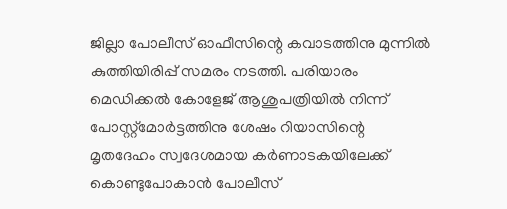ജില്ലാ പോലീസ് ഓഫീസിന്റെ കവാടത്തിനു മുന്നില്‍ കുത്തിയിരിപ്പ് സമരം നടത്തി. പരിയാരം മെഡിക്കല്‍ കോളേജ് ആശുപത്രിയില്‍ നിന്ന് പോസ്റ്റ്‌മോര്‍ട്ടത്തിനു ശേഷം റിയാസിന്റെ മൃതദേഹം സ്വദേശമായ കര്‍ണാടകയിലേക്ക് കൊണ്ടുപോകാന്‍ പോലീസ്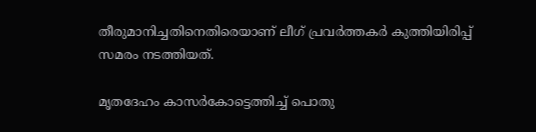തീരുമാനിച്ചതിനെതിരെയാണ് ലീഗ് പ്രവര്‍ത്തകര്‍ കുത്തിയിരിപ്പ് സമരം നടത്തിയത്.

മൃതദേഹം കാസര്‍കോട്ടെത്തിച്ച് പൊതു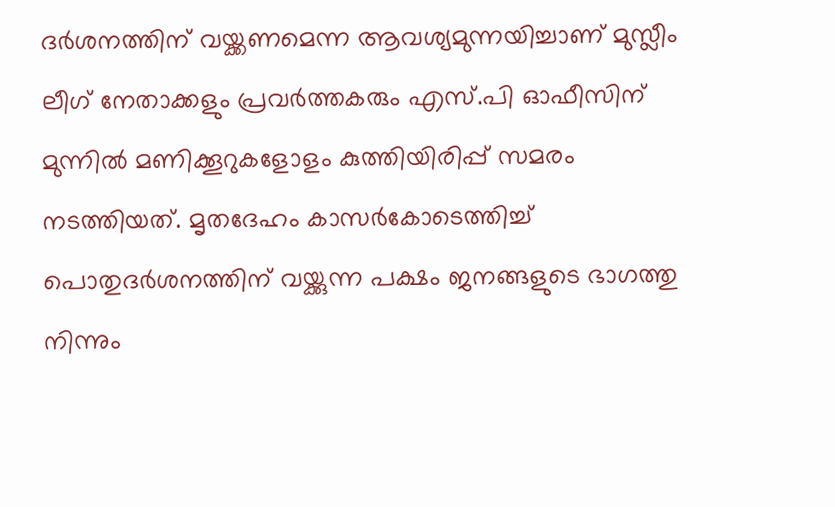ദര്‍ശനത്തിന് വയ്ക്കണമെന്ന ആവശ്യമുന്നയിച്ചാണ് മുസ്ലീം ലീഗ് നേതാക്കളും പ്രവര്‍ത്തകരും എസ്.പി ഓഫീസിന് മുന്നില്‍ മണിക്കൂറുകളോളം കുത്തിയിരിപ്പ് സമരം നടത്തിയത്. മൃതദേഹം കാസര്‍കോടെത്തിച്ച് പൊതുദര്‍ശനത്തിന് വയ്ക്കുന്ന പക്ഷം ജനങ്ങളുടെ ഭാഗത്തു നിന്നും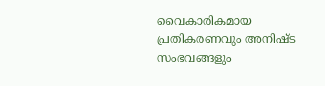വൈകാരികമായ പ്രതികരണവും അനിഷ്ട സംഭവങ്ങളും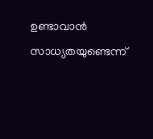ഉണ്ടാവാന്‍ സാധ്യതയുണ്ടെന്ന്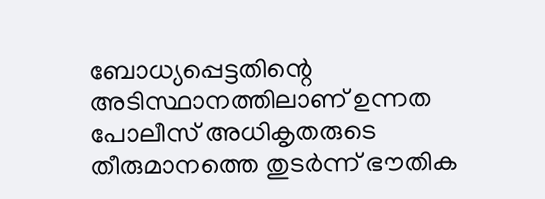ബോധ്യപ്പെട്ടതിന്റെ അടിസ്ഥാനത്തിലാണ് ഉന്നത പോലീസ് അധികൃതരുടെ തീരുമാനത്തെ തുടര്‍ന്ന് ഭൗതിക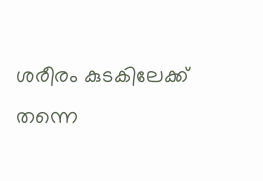ശരീരം കുടകിലേക്ക് തന്നെ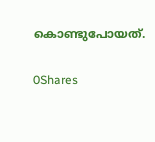കൊണ്ടുപോയത്.

0Shares